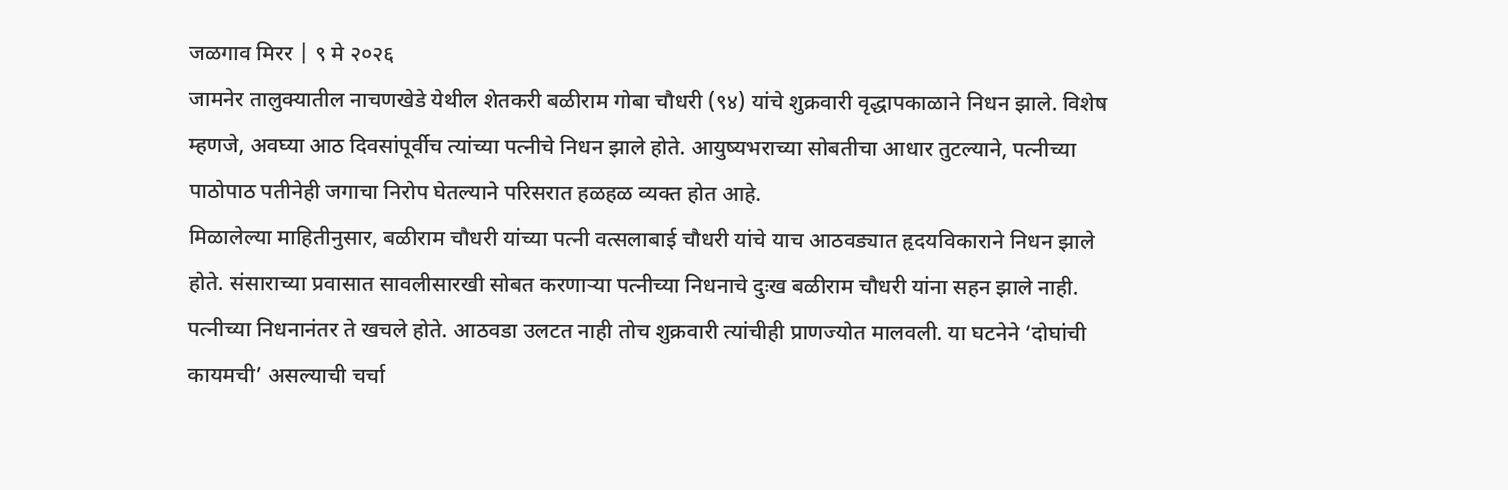जळगाव मिरर | ९ मे २०२६
जामनेर तालुक्यातील नाचणखेडे येथील शेतकरी बळीराम गोबा चौधरी (९४) यांचे शुक्रवारी वृद्धापकाळाने निधन झाले. विशेष म्हणजे, अवघ्या आठ दिवसांपूर्वीच त्यांच्या पत्नीचे निधन झाले होते. आयुष्यभराच्या सोबतीचा आधार तुटल्याने, पत्नीच्या पाठोपाठ पतीनेही जगाचा निरोप घेतल्याने परिसरात हळहळ व्यक्त होत आहे.
मिळालेल्या माहितीनुसार, बळीराम चौधरी यांच्या पत्नी वत्सलाबाई चौधरी यांचे याच आठवड्यात हृदयविकाराने निधन झाले होते. संसाराच्या प्रवासात सावलीसारखी सोबत करणाऱ्या पत्नीच्या निधनाचे दुःख बळीराम चौधरी यांना सहन झाले नाही. पत्नीच्या निधनानंतर ते खचले होते. आठवडा उलटत नाही तोच शुक्रवारी त्यांचीही प्राणज्योत मालवली. या घटनेने ‘दोघांची कायमची’ असल्याची चर्चा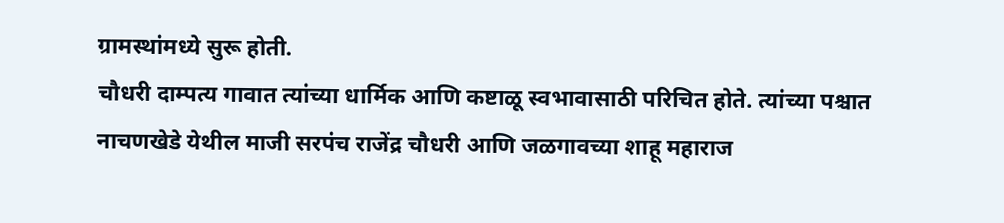ग्रामस्थांमध्ये सुरू होती.
चौधरी दाम्पत्य गावात त्यांच्या धार्मिक आणि कष्टाळू स्वभावासाठी परिचित होते. त्यांच्या पश्चात नाचणखेडे येथील माजी सरपंच राजेंद्र चौधरी आणि जळगावच्या शाहू महाराज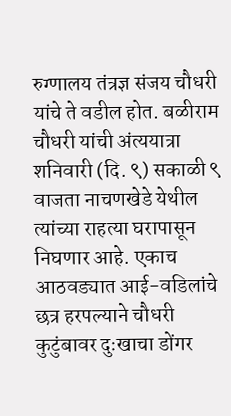रुग्णालय तंत्रज्ञ संजय चौधरी यांचे ते वडील होत. बळीराम चौधरी यांची अंत्ययात्रा शनिवारी (दि. ९) सकाळी ९ वाजता नाचणखेडे येथील त्यांच्या राहत्या घरापासून निघणार आहे. एकाच आठवड्यात आई-वडिलांचे छत्र हरपल्याने चौधरी कुटुंबावर दुःखाचा डोंगर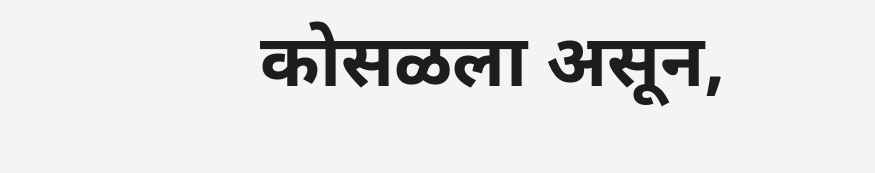कोसळला असून,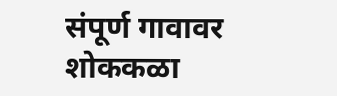संपूर्ण गावावर शोककळा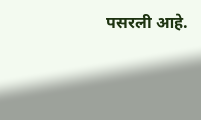पसरली आहे.